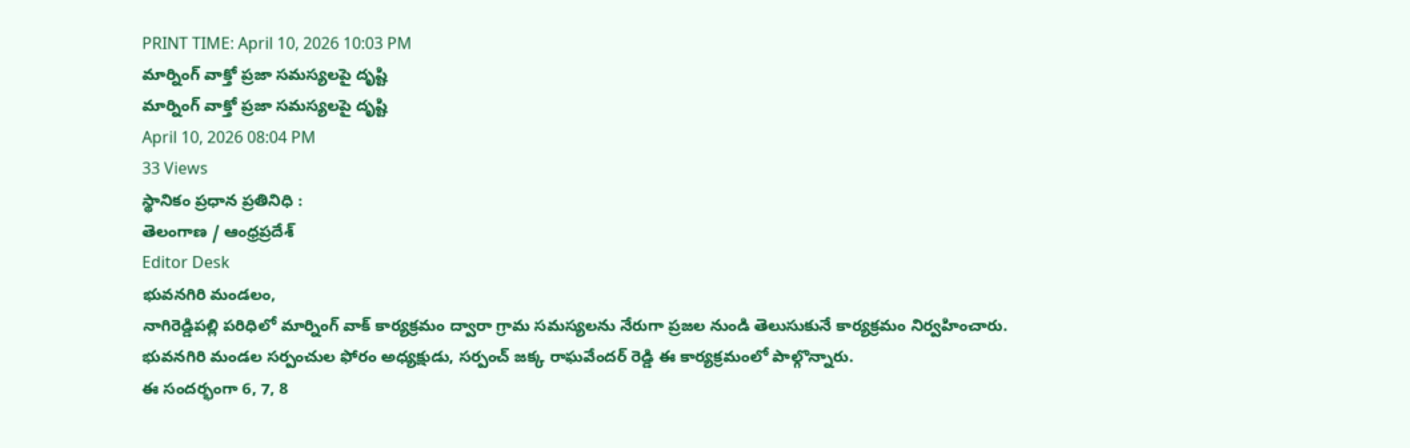PRINT TIME: April 10, 2026 10:03 PM
మార్నింగ్ వాక్తో ప్రజా సమస్యలపై దృష్టి
మార్నింగ్ వాక్తో ప్రజా సమస్యలపై దృష్టి
April 10, 2026 08:04 PM
33 Views
స్థానికం ప్రధాన ప్రతినిధి :
తెలంగాణ / ఆంధ్రప్రదేశ్
Editor Desk
భువనగిరి మండలం,
నాగిరెడ్డిపల్లి పరిధిలో మార్నింగ్ వాక్ కార్యక్రమం ద్వారా గ్రామ సమస్యలను నేరుగా ప్రజల నుండి తెలుసుకునే కార్యక్రమం నిర్వహించారు. భువనగిరి మండల సర్పంచుల ఫోరం అధ్యక్షుడు, సర్పంచ్ జక్క రాఘవేందర్ రెడ్డి ఈ కార్యక్రమంలో పాల్గొన్నారు.
ఈ సందర్భంగా 6, 7, 8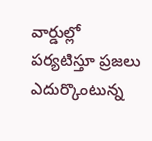వార్డుల్లో పర్యటిస్తూ ప్రజలు ఎదుర్కొంటున్న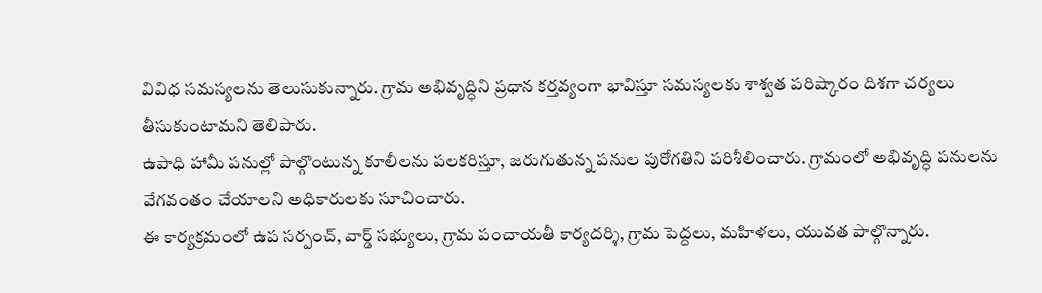వివిధ సమస్యలను తెలుసుకున్నారు. గ్రామ అభివృద్ధిని ప్రధాన కర్తవ్యంగా భావిస్తూ సమస్యలకు శాశ్వత పరిష్కారం దిశగా చర్యలు తీసుకుంటామని తెలిపారు.
ఉపాధి హామీ పనుల్లో పాల్గొంటున్న కూలీలను పలకరిస్తూ, జరుగుతున్న పనుల పురోగతిని పరిశీలించారు. గ్రామంలో అభివృద్ధి పనులను వేగవంతం చేయాలని అధికారులకు సూచించారు.
ఈ కార్యక్రమంలో ఉప సర్పంచ్, వార్డ్ సభ్యులు, గ్రామ పంచాయతీ కార్యదర్శి, గ్రామ పెద్దలు, మహిళలు, యువత పాల్గొన్నారు.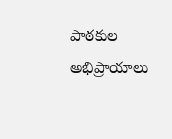పాఠకుల అభిప్రాయాలు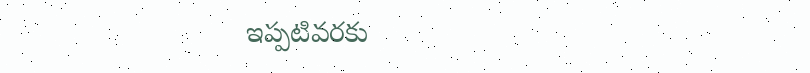ఇప్పటివరకు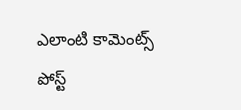ఎలాంటి కామెంట్స్ పోస్ట్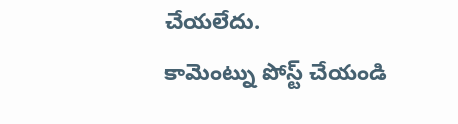చేయలేదు.
కామెంట్ను పోస్ట్ చేయండి